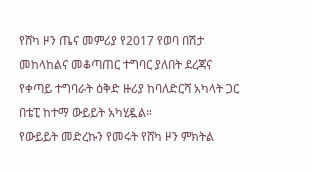የሸካ ዞን ጤና መምሪያ የ2017 የወባ በሽታ መከላከልና መቆጣጠር ተግባር ያለበት ደረጃና የቀጣይ ተግባራት ዕቅድ ዙሪያ ከባለድርሻ አካላት ጋር በቴፒ ከተማ ውይይት አካሂዷል።
የውይይት መድረኩን የመሩት የሸካ ዞን ምክትል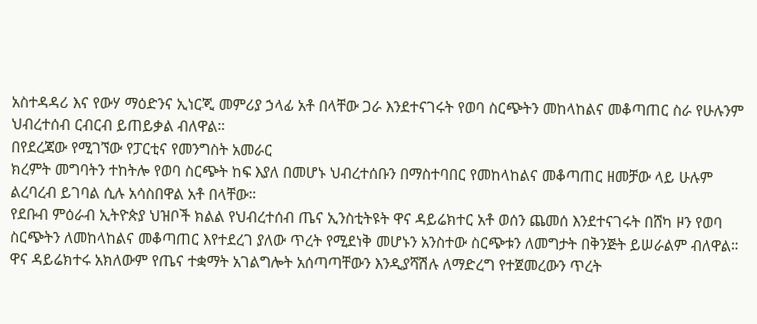አስተዳዳሪ እና የውሃ ማዕድንና ኢነርጂ መምሪያ ኃላፊ አቶ በላቸው ጋራ እንደተናገሩት የወባ ስርጭትን መከላከልና መቆጣጠር ስራ የሁሉንም ህብረተሰብ ርብርብ ይጠይቃል ብለዋል።
በየደረጃው የሚገኘው የፓርቲና የመንግስት አመራር
ክረምት መግባትን ተከትሎ የወባ ስርጭት ከፍ እያለ በመሆኑ ህብረተሰቡን በማስተባበር የመከላከልና መቆጣጠር ዘመቻው ላይ ሁሉም ልረባረብ ይገባል ሲሉ አሳስበዋል አቶ በላቸው።
የደቡብ ምዕራብ ኢትዮጵያ ህዝቦች ክልል የህብረተሰብ ጤና ኢንስቲትዩት ዋና ዳይሬክተር አቶ ወሰን ጨመሰ እንደተናገሩት በሸካ ዞን የወባ ስርጭትን ለመከላከልና መቆጣጠር እየተደረገ ያለው ጥረት የሚደነቅ መሆኑን አንስተው ስርጭቱን ለመግታት በቅንጅት ይሠራልም ብለዋል።
ዋና ዳይሬክተሩ አክለውም የጤና ተቋማት አገልግሎት አሰጣጣቸውን እንዲያሻሽሉ ለማድረግ የተጀመረውን ጥረት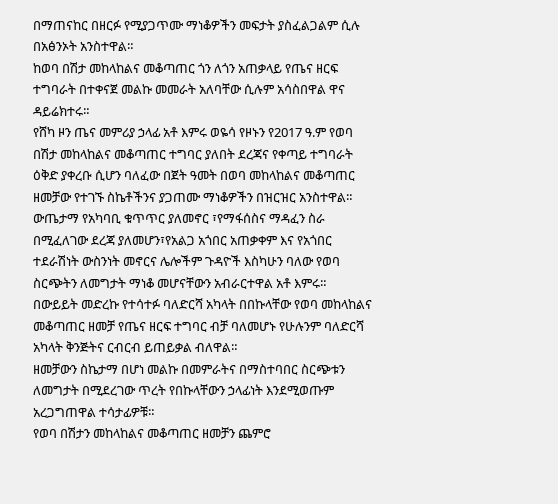በማጠናከር በዘርፉ የሚያጋጥሙ ማነቆዎችን መፍታት ያስፈልጋልም ሲሉ በአፅንኦት አንስተዋል።
ከወባ በሽታ መከላከልና መቆጣጠር ጎን ለጎን አጠቃላይ የጤና ዘርፍ ተግባራት በተቀናጀ መልኩ መመራት አለባቸው ሲሉም አሳስበዋል ዋና ዳይሬክተሩ።
የሸካ ዞን ጤና መምሪያ ኃላፊ አቶ እምሩ ወዬሳ የዞኑን የ2017 ዓ.ም የወባ በሽታ መከላከልና መቆጣጠር ተግባር ያለበት ደረጃና የቀጣይ ተግባራት ዕቅድ ያቀረቡ ሲሆን ባለፈው በጀት ዓመት በወባ መከላከልና መቆጣጠር ዘመቻው የተገኙ ስኬቶችንና ያጋጠሙ ማነቆዎችን በዝርዝር አንስተዋል።
ውጤታማ የአካባቢ ቁጥጥር ያለመኖር ፣የማፋሰስና ማዳፈን ስራ በሚፈለገው ደረጃ ያለመሆን፣የአልጋ አጎበር አጠቃቀም እና የአጎበር ተደራሽነት ውስንነት መኖርና ሌሎችም ጉዳዮች እስካሁን ባለው የወባ ስርጭትን ለመግታት ማነቆ መሆናቸውን አብራርተዋል አቶ እምሩ።
በውይይት መድረኩ የተሳተፉ ባለድርሻ አካላት በበኩላቸው የወባ መከላከልና መቆጣጠር ዘመቻ የጤና ዘርፍ ተግባር ብቻ ባለመሆኑ የሁሉንም ባለድርሻ አካላት ቅንጅትና ርብርብ ይጠይቃል ብለዋል።
ዘመቻውን ስኬታማ በሆነ መልኩ በመምራትና በማስተባበር ስርጭቱን ለመግታት በሚደረገው ጥረት የበኩላቸውን ኃላፊነት እንደሚወጡም አረጋግጠዋል ተሳታፊዎቹ።
የወባ በሽታን መከላከልና መቆጣጠር ዘመቻን ጨምሮ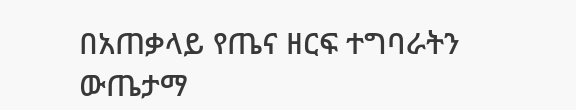በአጠቃላይ የጤና ዘርፍ ተግባራትን ውጤታማ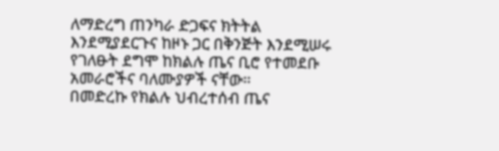ለማድረግ ጠንካራ ድጋፍና ክትትል እንደሚያደርጉና ከዞኑ ጋር በቅንጅት እንደሚሠሩ የገለፁት ደግሞ ከክልሉ ጤና ቢሮ የተመደቡ አመራሮችና ባለሙያዎች ናቸው።
በመድረኩ የክልሉ ህብረተሰብ ጤና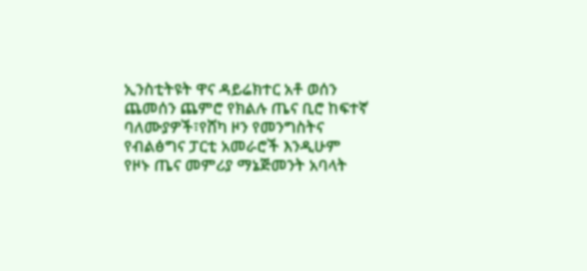ኢንስቲትዩት ዋና ዳይሬክተር አቶ ወሰን ጨመሰን ጨምሮ የክልሉ ጤና ቢሮ ከፍተኛ ባለሙያዎች፣የሸካ ዞን የመንግስትና የብልፅግና ፓርቲ አመራሮች እንዲሁም የዞኑ ጤና መምሪያ ማኔጅመንት አባላት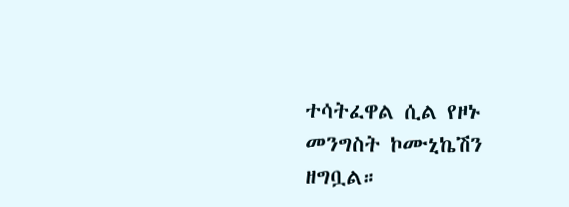ተሳትፈዋል ሲል የዞኑ መንግስት ኮሙኒኬሽን ዘግቧል።